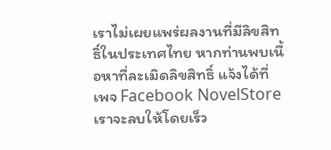เราไม่เผยแพร่ผลงานที่มีลิขสิทธิ์ในประเทศไทย หากท่านพบเนื้อหาที่ละเมิดลิขสิทธิ์ แจ้งได้ที่เพจ Facebook NovelStore เราจะลบให้โดยเร็ว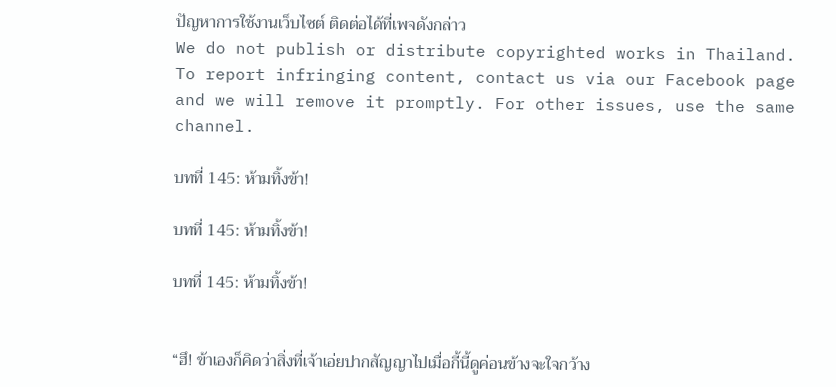ปัญหาการใช้งานเว็บไซต์ ติดต่อได้ที่เพจดังกล่าว
We do not publish or distribute copyrighted works in Thailand. To report infringing content, contact us via our Facebook page and we will remove it promptly. For other issues, use the same channel.

บทที่ 145: ห้ามทิ้งข้า!

บทที่ 145: ห้ามทิ้งข้า!

บทที่ 145: ห้ามทิ้งข้า!


“ฮึ! ข้าเองก็คิดว่าสิ่งที่เจ้าเอ่ยปากสัญญาไปเมื่อกี้นี้ดูค่อนข้างจะใจกว้าง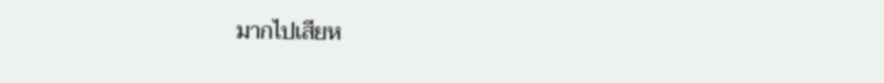มากไปเสียห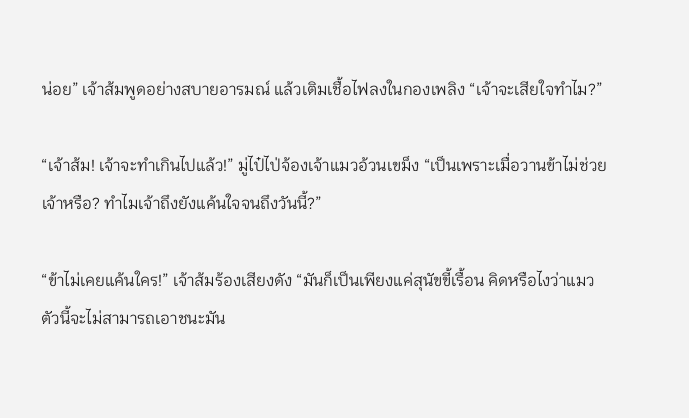น่อย” เจ้าส้มพูดอย่างสบายอารมณ์ แล้วเติมเชื้อไฟลงในกองเพลิง “เจ้าจะเสียใจทำไม?”

“เจ้าส้ม! เจ้าจะทำเกินไปแล้ว!” มู่ไป๋ไป่จ้องเจ้าแมวอ้วนเขม็ง “เป็นเพราะเมื่อวานข้าไม่ช่วยเจ้าหรือ? ทำไมเจ้าถึงยังแค้นใจจนถึงวันนี้?”

“ข้าไม่เคยแค้นใคร!” เจ้าส้มร้องเสียงดัง “มันก็เป็นเพียงแค่สุนัขขี้เรื้อน คิดหรือไงว่าแมวตัวนี้จะไม่สามารถเอาชนะมัน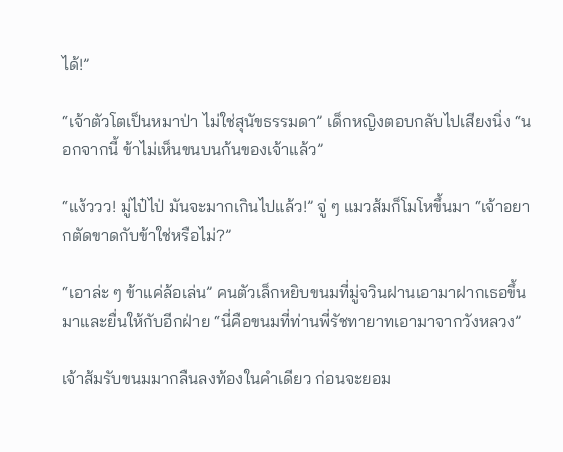ได้!”

“เจ้าตัวโตเป็นหมาป่า ไม่ใช่สุนัขธรรมดา” เด็กหญิงตอบกลับไปเสียงนิ่ง “นอกจากนี้ ข้าไม่เห็นขนบนก้นของเจ้าแล้ว”

“แง้ววว! มู่ไป๋ไป่ มันจะมากเกินไปแล้ว!” จู่ ๆ แมวส้มก็โมโหขึ้นมา “เจ้าอยากตัดขาดกับข้าใช่หรือไม่?”

“เอาล่ะ ๆ ข้าแค่ล้อเล่น” คนตัวเล็กหยิบขนมที่มู่จวินฝานเอามาฝากเธอขึ้นมาและยื่นให้กับอีกฝ่าย “นี่คือขนมที่ท่านพี่รัชทายาทเอามาจากวังหลวง”

เจ้าส้มรับขนมมากลืนลงท้องในคำเดียว ก่อนจะยอม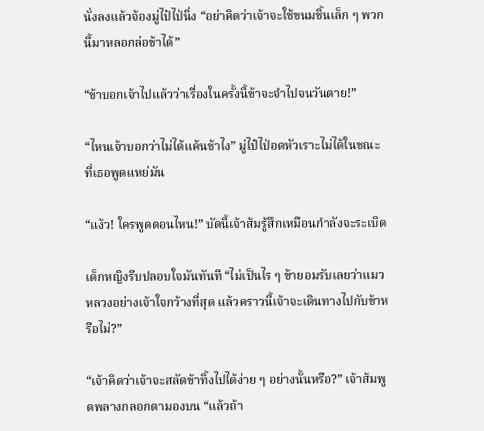นั่งลงแล้วจ้องมู่ไป๋ไป่นิ่ง “อย่าคิดว่าเจ้าจะใช้ขนมชิ้นเล็ก ๆ พวกนี้มาหลอกล่อข้าได้”

“ข้าบอกเจ้าไปแล้วว่าเรื่องในครั้งนี้ข้าจะจำไปจนวันตาย!”

“ไหนเจ้าบอกว่าไม่ได้แค้นข้าไง” มู่ไป๋ไป่อดหัวเราะไม่ได้ในขณะที่เธอพูดแหย่มัน

“แง้ว! ใครพูดตอนไหน!” บัดนี้เจ้าส้มรู้สึกเหมือนกำลังจะระเบิด

เด็กหญิงรีบปลอบใจมันทันที “ไม่เป็นไร ๆ ข้ายอมรับเลยว่าแมวหลวงอย่างเจ้าใจกว้างที่สุด แล้วคราวนี้เจ้าจะเดินทางไปกับข้าหรือไม่?”

“เจ้าคิดว่าเจ้าจะสลัดข้าทิ้งไปได้ง่าย ๆ อย่างนั้นหรือ?” เจ้าส้มพูดพลางกลอกตามองบน “แล้วถ้า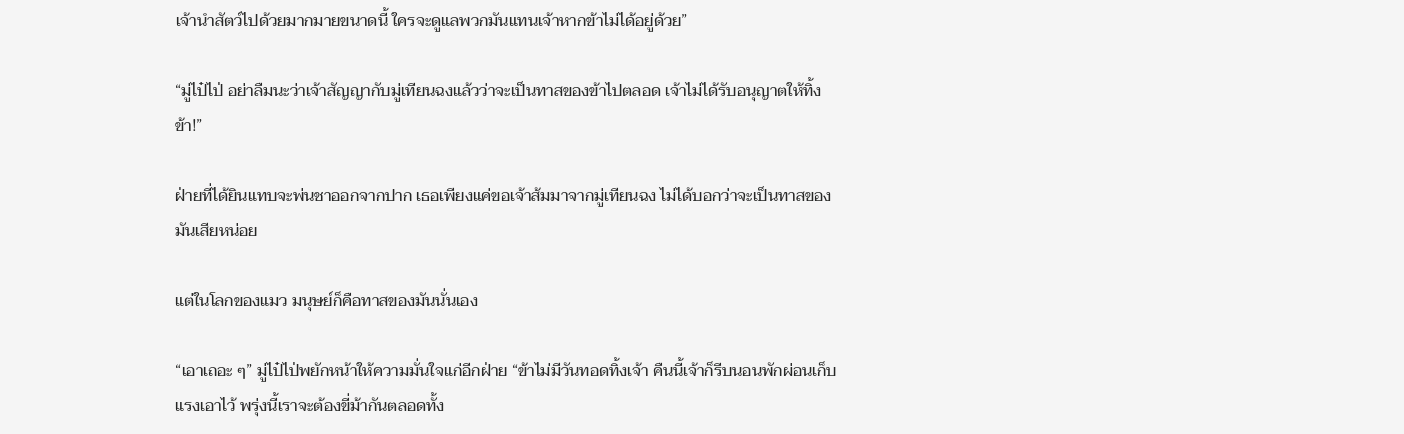เจ้านำสัตว์ไปด้วยมากมายขนาดนี้ ใครจะดูแลพวกมันแทนเจ้าหากข้าไม่ได้อยู่ด้วย”

“มู่ไป๋ไป่ อย่าลืมนะว่าเจ้าสัญญากับมู่เทียนฉงแล้วว่าจะเป็นทาสของข้าไปตลอด เจ้าไม่ได้รับอนุญาตให้ทิ้งข้า!”

ฝ่ายที่ได้ยินแทบจะพ่นชาออกจากปาก เธอเพียงแค่ขอเจ้าส้มมาจากมู่เทียนฉง ไม่ได้บอกว่าจะเป็นทาสของมันเสียหน่อย

แต่ในโลกของแมว มนุษย์ก็คือทาสของมันนั่นเอง

“เอาเถอะ ๆ” มู่ไป๋ไป่พยักหน้าให้ความมั่นใจแก่อีกฝ่าย “ข้าไม่มีวันทอดทิ้งเจ้า คืนนี้เจ้าก็รีบนอนพักผ่อนเก็บแรงเอาไว้ พรุ่งนี้เราจะต้องขี่ม้ากันตลอดทั้ง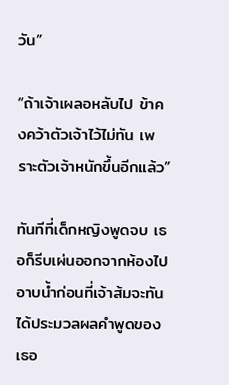วัน”

“ถ้าเจ้าเผลอหลับไป ข้าคงคว้าตัวเจ้าไว้ไม่ทัน เพราะตัวเจ้าหนักขึ้นอีกแล้ว”

ทันทีที่เด็กหญิงพูดจบ เธอก็รีบเผ่นออกจากห้องไปอาบน้ำก่อนที่เจ้าส้มจะทันได้ประมวลผลคำพูดของเธอ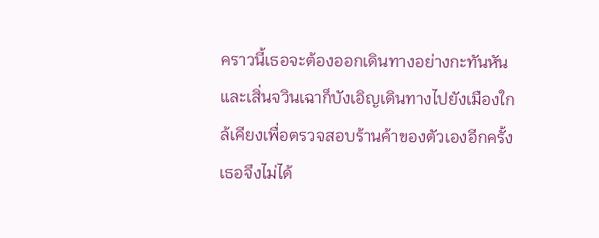คราวนี้เธอจะต้องออกเดินทางอย่างกะทันหัน และเสิ่นจวินเฉาก็บังเอิญเดินทางไปยังเมืองใกล้เคียงเพื่อตรวจสอบร้านค้าของตัวเองอีกครั้ง เธอจึงไม่ได้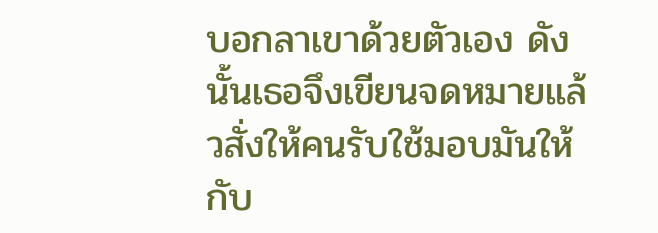บอกลาเขาด้วยตัวเอง ดังนั้นเธอจึงเขียนจดหมายแล้วสั่งให้คนรับใช้มอบมันให้กับ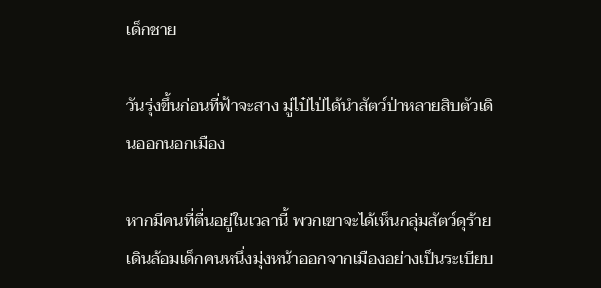เด็กชาย

วันรุ่งขึ้นก่อนที่ฟ้าจะสาง มู่ไป๋ไป่ได้นำสัตว์ป่าหลายสิบตัวเดินออกนอกเมือง

หากมีคนที่ตื่นอยู่ในเวลานี้ พวกเขาจะได้เห็นกลุ่มสัตว์ดุร้ายเดินล้อมเด็กคนหนึ่งมุ่งหน้าออกจากเมืองอย่างเป็นระเบียบ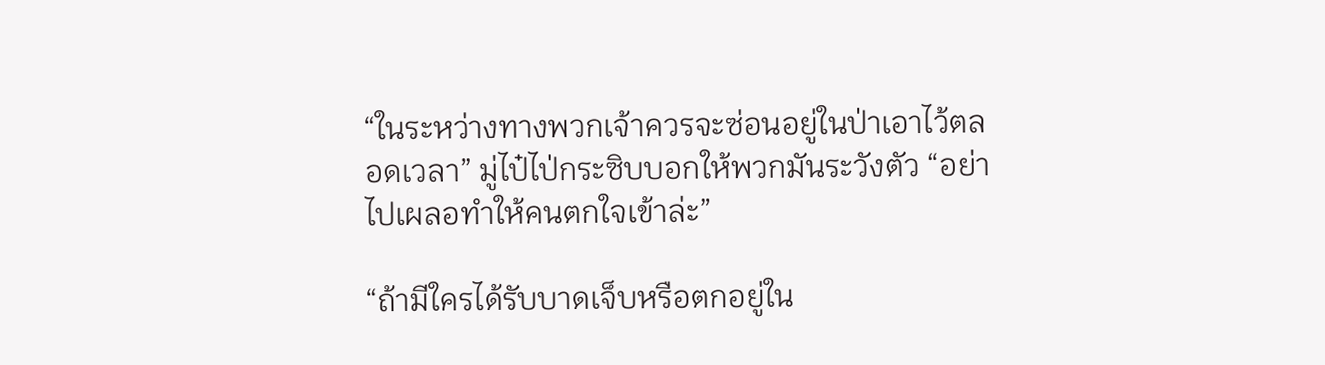“ในระหว่างทางพวกเจ้าควรจะซ่อนอยู่ในป่าเอาไว้ตลอดเวลา” มู่ไป๋ไป่กระซิบบอกให้พวกมันระวังตัว “อย่าไปเผลอทำให้คนตกใจเข้าล่ะ”

“ถ้ามีใครได้รับบาดเจ็บหรือตกอยู่ใน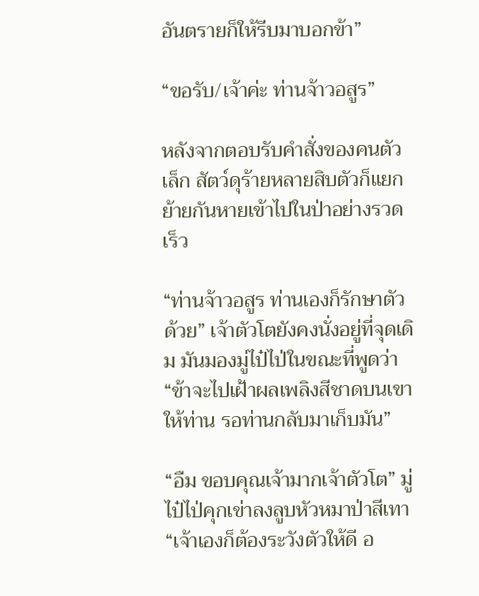อันตรายก็ให้รีบมาบอกข้า”

“ขอรับ/เจ้าค่ะ ท่านจ้าวอสูร”

หลังจากตอบรับคำสั่งของคนตัวเล็ก สัตว์ดุร้ายหลายสิบตัวก็แยกย้ายกันหายเข้าไปในป่าอย่างรวดเร็ว

“ท่านจ้าวอสูร ท่านเองก็รักษาตัวด้วย” เจ้าตัวโตยังคงนั่งอยู่ที่จุดเดิม มันมองมู่ไป๋ไป่ในขณะที่พูดว่า “ข้าจะไปเฝ้าผลเพลิงสีชาดบนเขาให้ท่าน รอท่านกลับมาเก็บมัน”

“อืม ขอบคุณเจ้ามากเจ้าตัวโต” มู่ไป๋ไป่คุกเข่าลงลูบหัวหมาป่าสีเทา “เจ้าเองก็ต้องระวังตัวให้ดี อ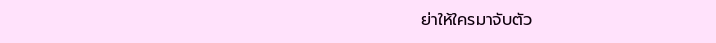ย่าให้ใครมาจับตัว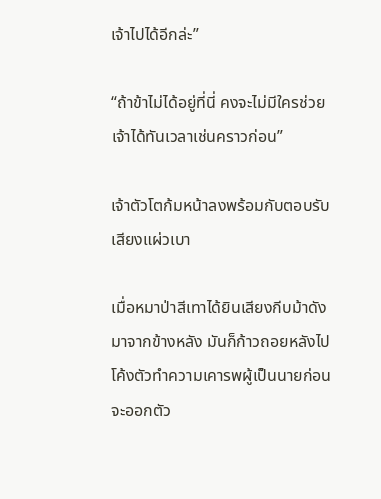เจ้าไปได้อีกล่ะ”

“ถ้าข้าไม่ได้อยู่ที่นี่ คงจะไม่มีใครช่วยเจ้าได้ทันเวลาเช่นคราวก่อน”

เจ้าตัวโตก้มหน้าลงพร้อมกับตอบรับเสียงแผ่วเบา

เมื่อหมาป่าสีเทาได้ยินเสียงกีบม้าดังมาจากข้างหลัง มันก็ก้าวถอยหลังไปโค้งตัวทำความเคารพผู้เป็นนายก่อนจะออกตัว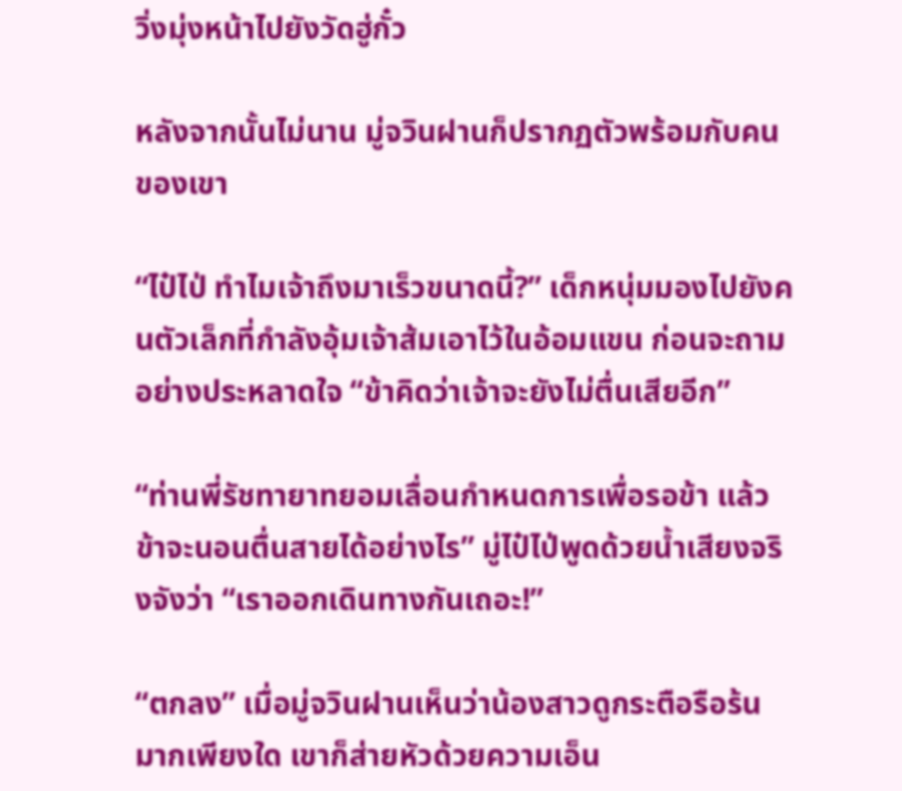วิ่งมุ่งหน้าไปยังวัดฮู่กั๋ว

หลังจากนั้นไม่นาน มู่จวินฝานก็ปรากฏตัวพร้อมกับคนของเขา

“ไป๋ไป่ ทำไมเจ้าถึงมาเร็วขนาดนี้?” เด็กหนุ่มมองไปยังคนตัวเล็กที่กำลังอุ้มเจ้าส้มเอาไว้ในอ้อมแขน ก่อนจะถามอย่างประหลาดใจ “ข้าคิดว่าเจ้าจะยังไม่ตื่นเสียอีก”

“ท่านพี่รัชทายาทยอมเลื่อนกำหนดการเพื่อรอข้า แล้วข้าจะนอนตื่นสายได้อย่างไร” มู่ไป๋ไป่พูดด้วยน้ำเสียงจริงจังว่า “เราออกเดินทางกันเถอะ!”

“ตกลง” เมื่อมู่จวินฝานเห็นว่าน้องสาวดูกระตือรือร้นมากเพียงใด เขาก็ส่ายหัวด้วยความเอ็น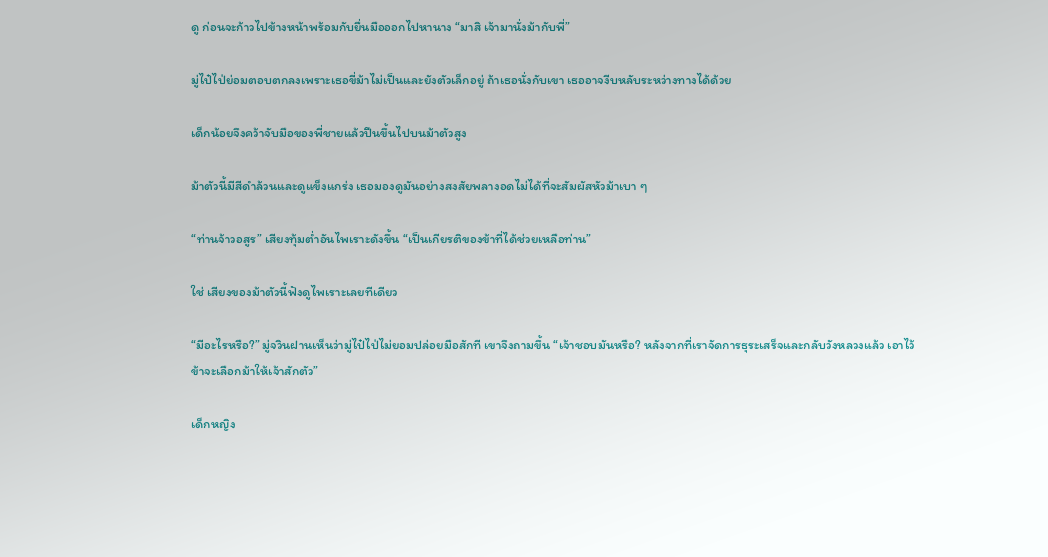ดู ก่อนจะก้าวไปข้างหน้าพร้อมกับยื่นมือออกไปหานาง “มาสิ เจ้ามานั่งม้ากับพี่”

มู่ไป๋ไป่ย่อมตอบตกลงเพราะเธอขี่ม้าไม่เป็นและยังตัวเล็กอยู่ ถ้าเธอนั่งกับเขา เธออาจงีบหลับระหว่างทางได้ด้วย

เด็กน้อยจึงคว้าจับมือของพี่ชายแล้วปีนขึ้นไปบนม้าตัวสูง

ม้าตัวนี้มีสีดำล้วนและดูแข็งแกร่ง เธอมองดูมันอย่างสงสัยพลางอดไม่ได้ที่จะสัมผัสหัวม้าเบา ๆ

“ท่านจ้าวอสูร” เสียงทุ้มต่ำอันไพเราะดังขึ้น “เป็นเกียรติของข้าที่ได้ช่วยเหลือท่าน”

ใช่ เสียงของม้าตัวนี้ฟังดูไพเราะเลยทีเดียว

“มีอะไรหรือ?” มู่จวินฝานเห็นว่ามู่ไป๋ไป่ไม่ยอมปล่อยมือสักที เขาจึงถามขึ้น “เจ้าชอบมันหรือ? หลังจากที่เราจัดการธุระเสร็จและกลับวังหลวงแล้ว เอาไว้ข้าจะเลือกม้าให้เจ้าสักตัว”

เด็กหญิง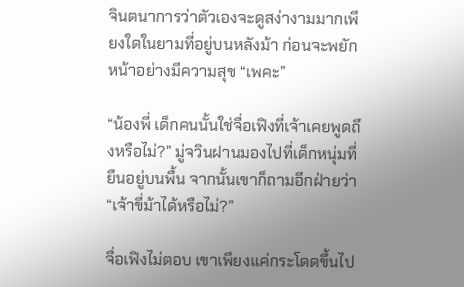จินตนาการว่าตัวเองจะดูสง่างามมากเพียงใดในยามที่อยู่บนหลังม้า ก่อนจะพยักหน้าอย่างมีความสุข “เพคะ”

“น้องพี่ เด็กคนนั้นใช่จื่อเฟิงที่เจ้าเคยพูดถึงหรือไม่?” มู่จวินฝานมองไปที่เด็กหนุ่มที่ยืนอยู่บนพื้น จากนั้นเขาก็ถามอีกฝ่ายว่า “เจ้าขี่ม้าได้หรือไม่?”

จื่อเฟิงไม่ตอบ เขาเพียงแค่กระโดดขึ้นไป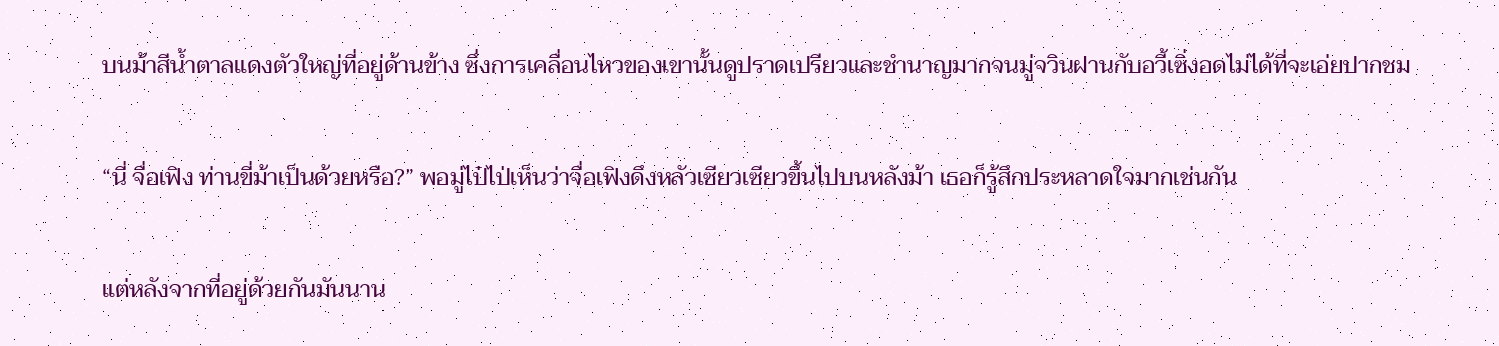บนม้าสีน้ำตาลแดงตัวใหญ่ที่อยู่ด้านข้าง ซึ่งการเคลื่อนไหวของเขานั้นดูปราดเปรียวและชำนาญมากจนมู่จวินฝานกับอวี้เซิ่งอดไม่ได้ที่จะเอ่ยปากชม

“นี่ จื่อเฟิง ท่านขี่ม้าเป็นด้วยหรือ?” พอมู่ไป๋ไป่เห็นว่าจื่อเฟิงดึงหลัวเซียวเซียวขึ้นไปบนหลังม้า เธอก็รู้สึกประหลาดใจมากเช่นกัน

แต่หลังจากที่อยู่ด้วยกันมันนาน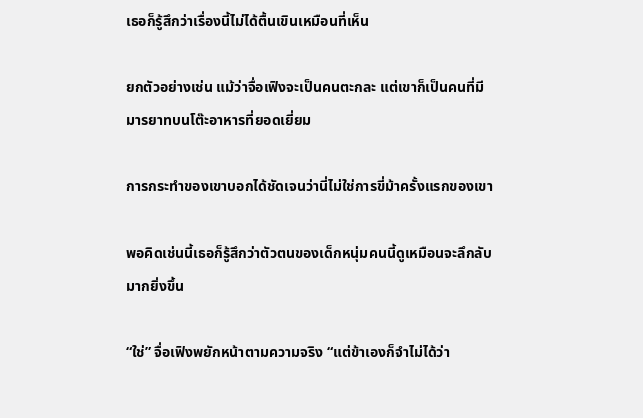เธอก็รู้สึกว่าเรื่องนี้ไม่ได้ตื้นเขินเหมือนที่เห็น

ยกตัวอย่างเช่น แม้ว่าจื่อเฟิงจะเป็นคนตะกละ แต่เขาก็เป็นคนที่มีมารยาทบนโต๊ะอาหารที่ยอดเยี่ยม

การกระทำของเขาบอกได้ชัดเจนว่านี่ไม่ใช่การขี่ม้าครั้งแรกของเขา

พอคิดเช่นนี้เธอก็รู้สึกว่าตัวตนของเด็กหนุ่มคนนี้ดูเหมือนจะลึกลับมากยิ่งขึ้น

“ใช่” จื่อเฟิงพยักหน้าตามความจริง “แต่ข้าเองก็จำไม่ได้ว่า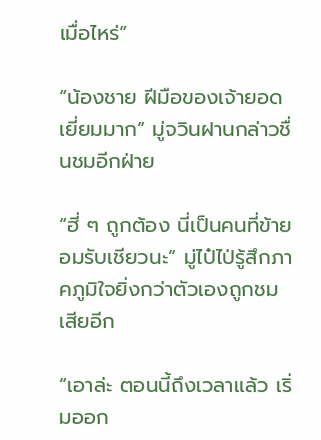เมื่อไหร่”

“น้องชาย ฝีมือของเจ้ายอดเยี่ยมมาก” มู่จวินฝานกล่าวชื่นชมอีกฝ่าย

“ฮี่ ๆ ถูกต้อง นี่เป็นคนที่ข้ายอมรับเชียวนะ” มู่ไป๋ไป่รู้สึกภาคภูมิใจยิ่งกว่าตัวเองถูกชมเสียอีก

“เอาล่ะ ตอนนี้ถึงเวลาแล้ว เริ่มออก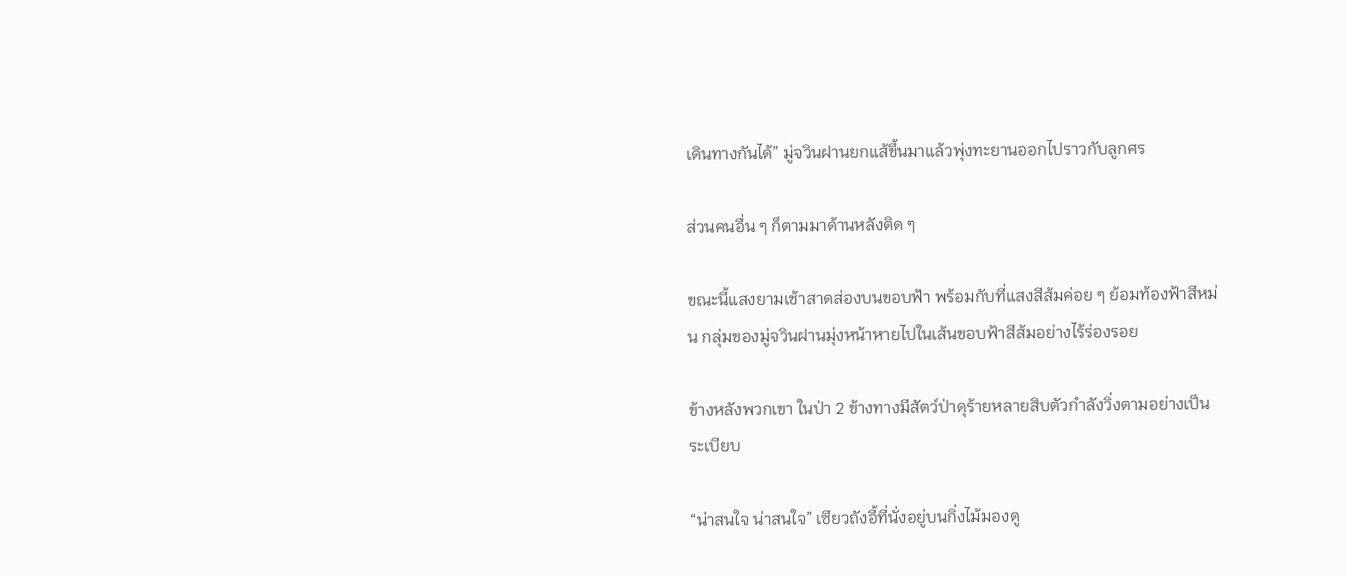เดินทางกันได้” มู่จวินฝานยกแส้ขึ้นมาแล้วพุ่งทะยานออกไปราวกับลูกศร

ส่วนคนอื่น ๆ ก็ตามมาด้านหลังติด ๆ

ขณะนี้แสงยามเช้าสาดส่องบนขอบฟ้า พร้อมกับที่แสงสีส้มค่อย ๆ ย้อมท้องฟ้าสีหม่น กลุ่มของมู่จวินฝานมุ่งหน้าหายไปในเส้นขอบฟ้าสีส้มอย่างไร้ร่องรอย

ข้างหลังพวกเขา ในป่า 2 ข้างทางมีสัตว์ป่าดุร้ายหลายสิบตัวกำลังวิ่งตามอย่างเป็นระเบียบ

“น่าสนใจ น่าสนใจ” เซียวถังอี้ที่นั่งอยู่บนกิ่งไม้มองดู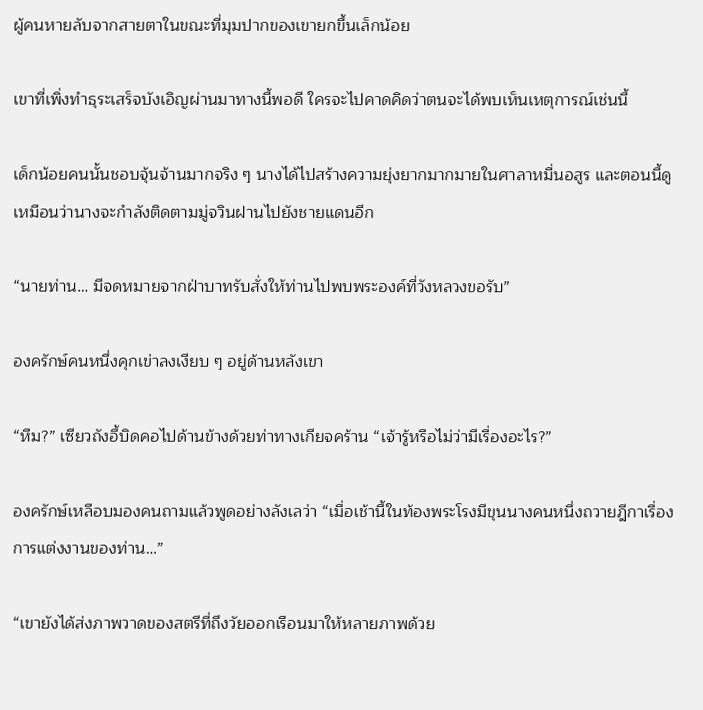ผู้คนหายลับจากสายตาในขณะที่มุมปากของเขายกขึ้นเล็กน้อย

เขาที่เพิ่งทำธุระเสร็จบังเอิญผ่านมาทางนี้พอดี ใครจะไปคาดคิดว่าตนจะได้พบเห็นเหตุการณ์เช่นนี้

เด็กน้อยคนนั้นชอบจุ้นจ้านมากจริง ๆ นางได้ไปสร้างความยุ่งยากมากมายในศาลาหมื่นอสูร และตอนนี้ดูเหมือนว่านางจะกำลังติดตามมู่จวินฝานไปยังชายแดนอีก

“นายท่าน… มีจดหมายจากฝ่าบาทรับสั่งให้ท่านไปพบพระองค์ที่วังหลวงขอรับ”

องครักษ์คนหนึ่งคุกเข่าลงเงียบ ๆ อยู่ด้านหลังเขา

“หืม?” เซียวถังอี้บิดคอไปด้านข้างด้วยท่าทางเกียจคร้าน “เจ้ารู้หรือไม่ว่ามีเรื่องอะไร?”

องครักษ์เหลือบมองคนถามแล้วพูดอย่างลังเลว่า “เมื่อเช้านี้ในท้องพระโรงมีขุนนางคนหนึ่งถวายฎีกาเรื่องการแต่งงานของท่าน…”

“เขายังได้ส่งภาพวาดของสตรีที่ถึงวัยออกเรือนมาให้หลายภาพด้วย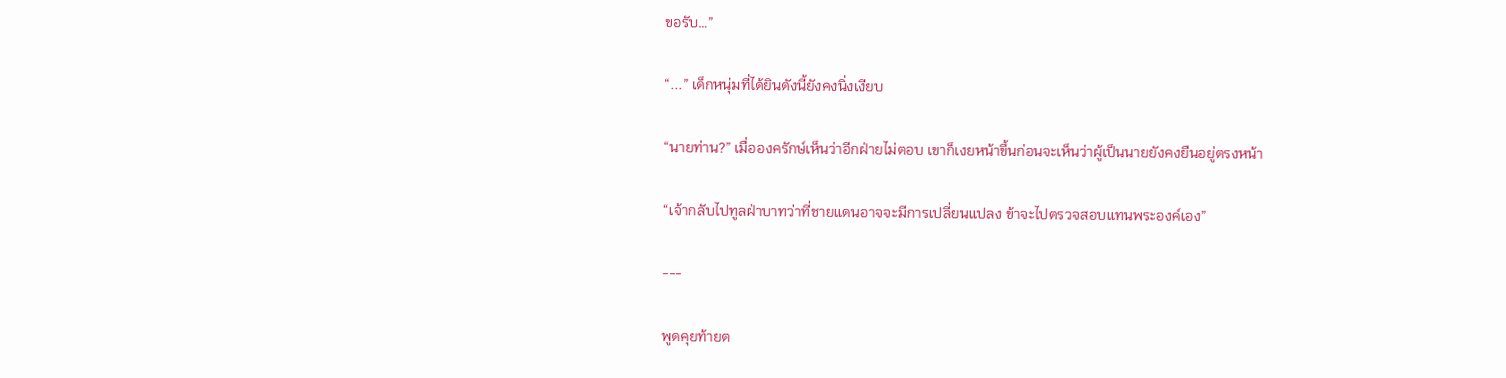ขอรับ…”

“...” เด็กหนุ่มที่ได้ยินดังนี้ยังคงนิ่งเงียบ

“นายท่าน?” เมื่อองครักษ์เห็นว่าอีกฝ่ายไม่ตอบ เขาก็เงยหน้าขึ้นก่อนจะเห็นว่าผู้เป็นนายยังคงยืนอยู่ตรงหน้า

“เจ้ากลับไปทูลฝ่าบาทว่าที่ชายแดนอาจจะมีการเปลี่ยนแปลง ข้าจะไปตรวจสอบแทนพระองค์เอง”

---

พูดคุยท้ายต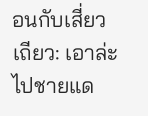อนกับเสี่ยวเถียว: เอาล่ะ ไปชายแด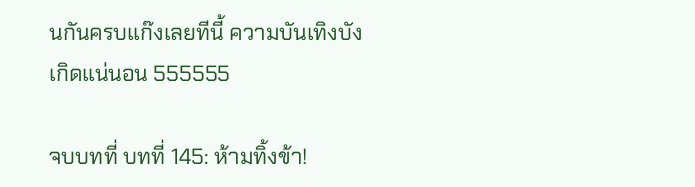นกันครบแก๊งเลยทีนี้ ความบันเทิงบังเกิดแน่นอน 555555

จบบทที่ บทที่ 145: ห้ามทิ้งข้า!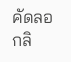คัดลอกลิ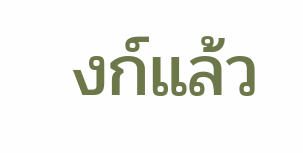งก์แล้ว